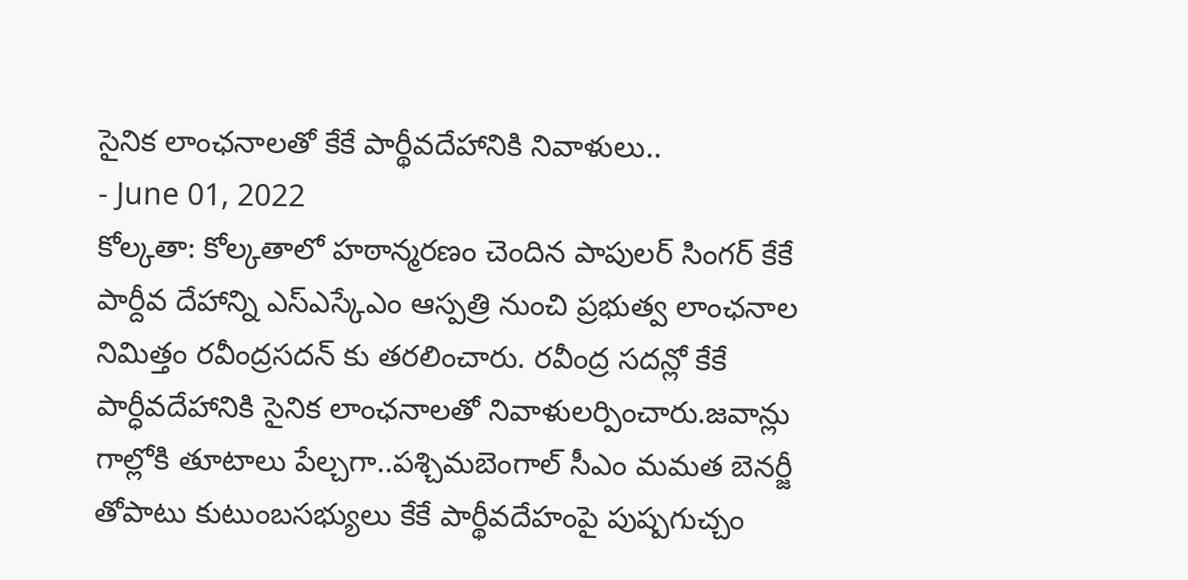సైనిక లాంఛనాలతో కేకే పార్థీవదేహానికి నివాళులు..
- June 01, 2022
కోల్కతా: కోల్కతాలో హఠాన్మరణం చెందిన పాపులర్ సింగర్ కేకే పార్దీవ దేహాన్ని ఎస్ఎస్కేఎం ఆస్పత్రి నుంచి ప్రభుత్వ లాంఛనాల నిమిత్తం రవీంద్రసదన్ కు తరలించారు. రవీంద్ర సదన్లో కేకే పార్ధీవదేహానికి సైనిక లాంఛనాలతో నివాళులర్పించారు.జవాన్లు గాల్లోకి తూటాలు పేల్చగా..పశ్చిమబెంగాల్ సీఎం మమత బెనర్జీ తోపాటు కుటుంబసభ్యులు కేకే పార్థీవదేహంపై పుష్పగుచ్చం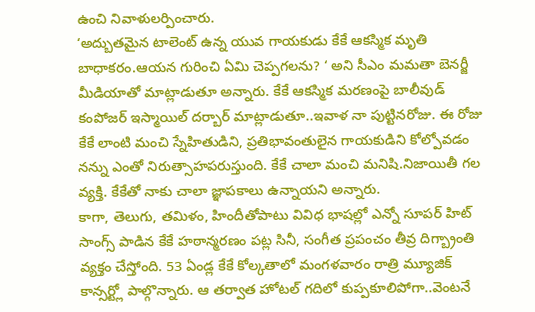ఉంచి నివాళులర్పించారు.
‘అద్బుతమైన టాలెంట్ ఉన్న యువ గాయకుడు కేకే ఆకస్మిక మృతి బాధాకరం.ఆయన గురించి ఏమి చెప్పగలను? ‘ అని సీఎం మమతా బెనర్జీ మీడియాతో మాట్లాడుతూ అన్నారు. కేకే ఆకస్మిక మరణంపై బాలీవుడ్ కంపోజర్ ఇస్మాయిల్ దర్బార్ మాట్లాడుతూ..ఇవాళ నా పుట్టినరోజు. ఈ రోజు కేకే లాంటి మంచి స్నేహితుడిని, ప్రతిభావంతులైన గాయకుడిని కోల్పోవడం నన్ను ఎంతో నిరుత్సాహపరుస్తుంది. కేకే చాలా మంచి మనిషి.నిజాయితీ గల వ్యక్తి. కేకేతో నాకు చాలా జ్ఞాపకాలు ఉన్నాయని అన్నారు.
కాగా, తెలుగు, తమిళం, హిందీతోపాటు వివిధ భాషల్లో ఎన్నో సూపర్ హిట్ సాంగ్స్ పాడిన కేకే హఠాన్మరణం పట్ల సినీ, సంగీత ప్రపంచం తీవ్ర దిగ్బ్రాంతి వ్యక్తం చేస్తోంది. 53 ఏండ్ల కేకే కోల్కతాలో మంగళవారం రాత్రి మ్యూజిక్ కాన్సర్ట్లో పాల్గొన్నారు. ఆ తర్వాత హోటల్ గదిలో కుప్పకూలిపోగా..వెంటనే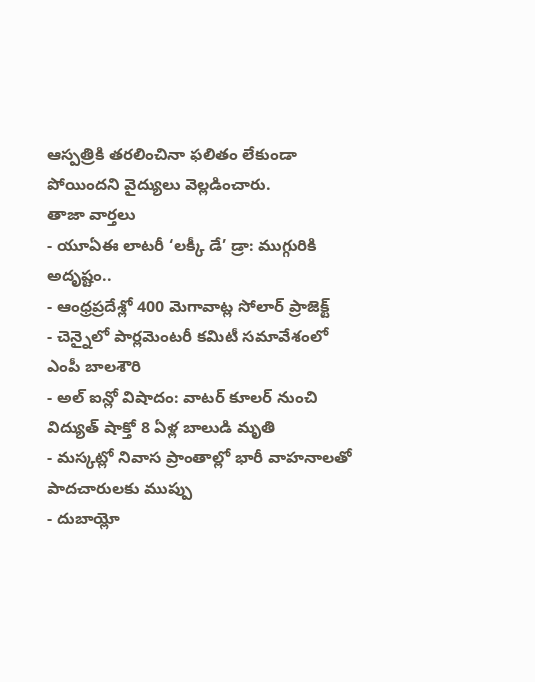ఆస్పత్రికి తరలించినా ఫలితం లేకుండా పోయిందని వైద్యులు వెల్లడించారు.
తాజా వార్తలు
- యూఏఈ లాటరీ ‘లక్కీ డే’ డ్రా: ముగ్గురికి అదృష్టం..
- ఆంధ్రప్రదేశ్లో 400 మెగావాట్ల సోలార్ ప్రాజెక్ట్
- చెన్నైలో పార్లమెంటరీ కమిటీ సమావేశంలో ఎంపీ బాలశౌరి
- అల్ ఐన్లో విషాదం: వాటర్ కూలర్ నుంచి విద్యుత్ షాక్తో 8 ఏళ్ల బాలుడి మృతి
- మస్కట్లో నివాస ప్రాంతాల్లో భారీ వాహనాలతో పాదచారులకు ముప్పు
- దుబాయ్లో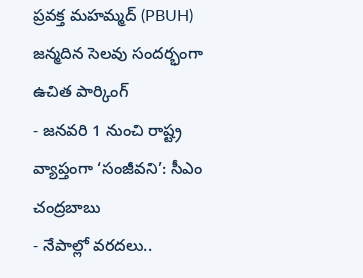ప్రవక్త మహమ్మద్ (PBUH) జన్మదిన సెలవు సందర్భంగా ఉచిత పార్కింగ్
- జనవరి 1 నుంచి రాష్ట్ర వ్యాప్తంగా ‘సంజీవని’: సీఎం చంద్రబాబు
- నేపాల్లో వరదలు..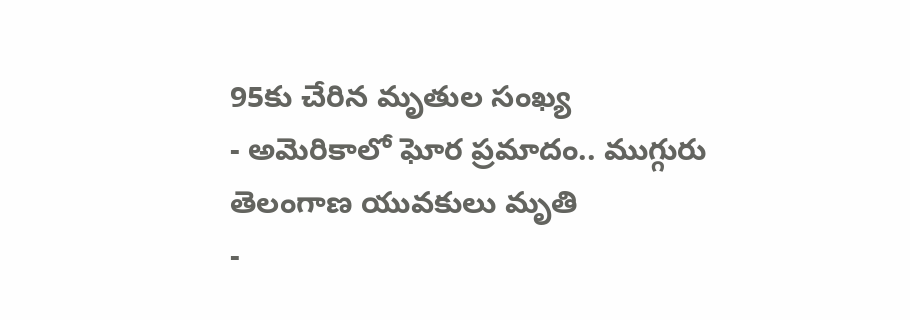95కు చేరిన మృతుల సంఖ్య
- అమెరికాలో ఘోర ప్రమాదం.. ముగ్గురు తెలంగాణ యువకులు మృతి
-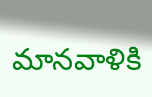మానవాళికి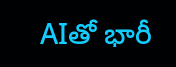AIతో భారీ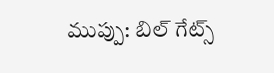ముప్పు: బిల్ గేట్స్